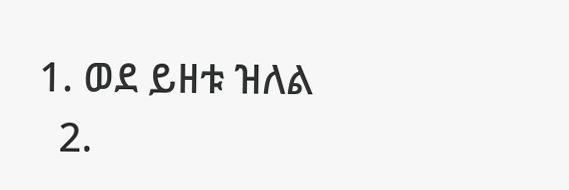1. ወደ ይዘቱ ዝለል
  2.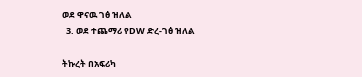ወደ ዋናዉ ገፅ ዝለል
  3. ወደ ተጨማሪ የDW ድረ-ገፅ ዝለል

ትኩረት በአፍሪካ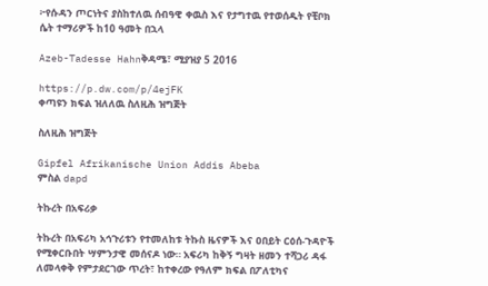፦የሱዳን ጦርነትና ያስከተለዉ ሰብዓዊ ቀዉስ እና የታግተዉ የተወሰዱት የቺቦክ ሴት ተማሪዎች ከ10 ዓመት በኋላ

Azeb-Tadesse Hahnቅዳሜ፣ ሚያዝያ 5 2016

https://p.dw.com/p/4ejFK
ቀጣዩን ክፍል ዝለለዉ ስለዚሕ ዝግጅት

ስለዚሕ ዝግጅት

Gipfel Afrikanische Union Addis Abeba
ምስል dapd

ትኩረት በአፍሪቃ

ትኩረት በአፍሪካ አኅጉሪቱን የተመለከቱ ትኩስ ዜናዎች እና ዐበይት ርዕሰ-ጉዳዮች የሚቀርቡበት ሣምንታዊ መሰናዶ ነው። አፍሪካ ከቅኝ ግዛት ዘመን ተሻጋሪ ዳፋ ለመላቀቅ የምታደርገው ጥረት፣ ከተቀረው የዓለም ክፍል በፖለቲካና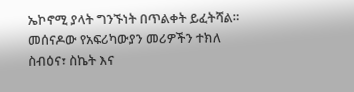ኤኮኖሚ ያላት ግንኙነት በጥልቀት ይፈትሻል። መሰናዶው የአፍሪካውያን መሪዎችን ተክለ ስብዕና፣ ስኬት እና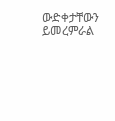ውድቀታቸውን ይመረምራል